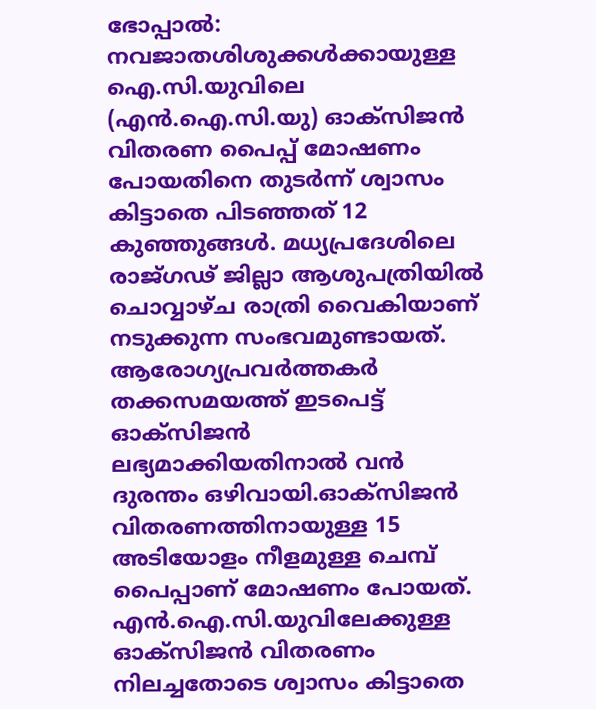ഭോപ്പാൽ: നവജാതശിശുക്കൾക്കായുള്ള ഐ.സി.യുവിലെ (എൻ.ഐ.സി.യു) ഓക്സിജൻ വിതരണ പൈപ്പ് മോഷണം പോയതിനെ തുടർന്ന് ശ്വാസം കിട്ടാതെ പിടഞ്ഞത് 12 കുഞ്ഞുങ്ങൾ. മധ്യപ്രദേശിലെ രാജ്ഗഢ് ജില്ലാ ആശുപത്രിയിൽ ചൊവ്വാഴ്ച രാത്രി വൈകിയാണ് നടുക്കുന്ന സംഭവമുണ്ടായത്. ആരോഗ്യപ്രവർത്തകർ തക്കസമയത്ത് ഇടപെട്ട് ഓക്സിജൻ ലഭ്യമാക്കിയതിനാൽ വൻ ദുരന്തം ഒഴിവായി.ഓക്സിജൻ വിതരണത്തിനായുള്ള 15 അടിയോളം നീളമുള്ള ചെമ്പ് പൈപ്പാണ് മോഷണം പോയത്. എൻ.ഐ.സി.യുവിലേക്കുള്ള ഓക്സിജൻ വിതരണം നിലച്ചതോടെ ശ്വാസം കിട്ടാതെ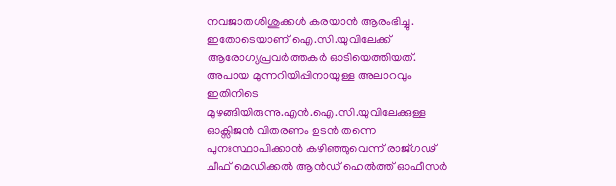നവജാതശിശുക്കൾ കരയാൻ ആരംഭിച്ചു. ഇതോടെയാണ് ഐ.സി.യുവിലേക്ക് ആരോഗ്യപ്രവർത്തകർ ഓടിയെത്തിയത്. അപായ മുന്നറിയിപ്പിനായുള്ള അലാറവും ഇതിനിടെ മുഴങ്ങിയിരുന്നു.എൻ.ഐ.സി.യുവിലേക്കുള്ള ഓക്സിജൻ വിതരണം ഉടൻ തന്നെ പുനഃസ്ഥാപിക്കാൻ കഴിഞ്ഞുവെന്ന് രാജ്ഗഢ് ചീഫ് മെഡിക്കൽ ആൻഡ് ഹെൽത്ത് ഓഫീസർ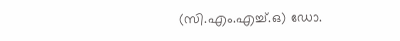(സി.എം.എച്ച്.ഒ) ഡോ.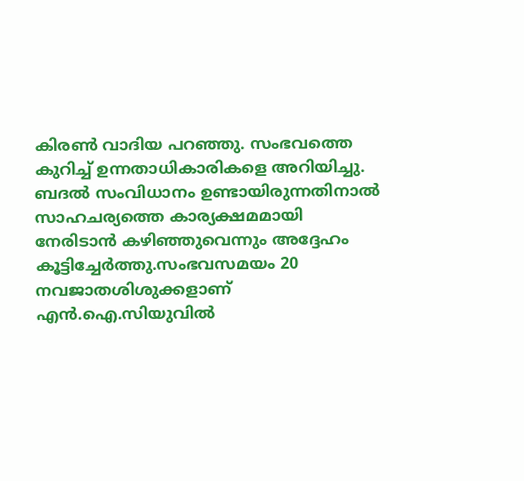കിരൺ വാദിയ പറഞ്ഞു. സംഭവത്തെ കുറിച്ച് ഉന്നതാധികാരികളെ അറിയിച്ചു. ബദൽ സംവിധാനം ഉണ്ടായിരുന്നതിനാൽ സാഹചര്യത്തെ കാര്യക്ഷമമായി നേരിടാൻ കഴിഞ്ഞുവെന്നും അദ്ദേഹം കൂട്ടിച്ചേർത്തു.സംഭവസമയം 20 നവജാതശിശുക്കളാണ് എൻ.ഐ.സിയുവിൽ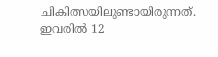ചികിത്സയിലുണ്ടായിരുന്നത്. ഇവരിൽ 12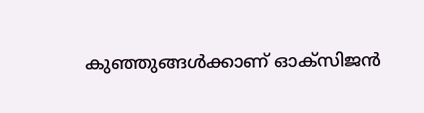കുഞ്ഞുങ്ങൾക്കാണ് ഓക്സിജൻ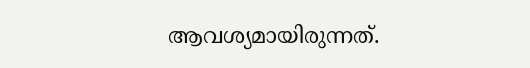ആവശ്യമായിരുന്നത്.